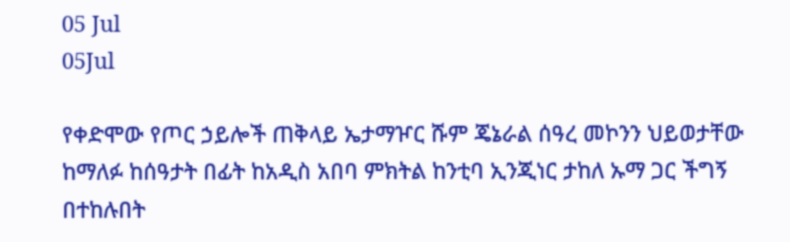05 Jul
05Jul

የቀድሞው የጦር ኃይሎች ጠቅላይ ኤታማዦር ሹም ጄኔራል ሰዓረ መኮንን ህይወታቸው ከማለፉ ከሰዓታት በፊት ከአዲስ አበባ ምክትል ከንቲባ ኢንጂነር ታከለ ኡማ ጋር ችግኝ በተከሉበት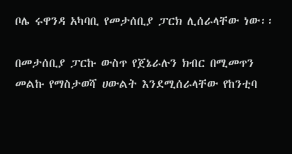ቦሌ ሩዋንዳ አካባቢ የመታሰቢያ ፓርክ ሊሰራላቸው ነው፡፡

በመታሰቢያ ፓርኩ ውስጥ የጀኔራሉን ክብር በሚመጥን መልኩ የማስታወሻ ሀውልት እንደሚሰራላቸው የከንቲባ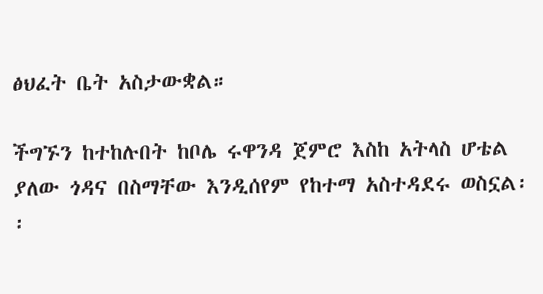ፅህፈት ቤት አስታውቋል።

ችግኙን ከተከሉበት ከቦሌ ሩዋንዳ ጀምሮ እስከ አትላስ ሆቴል ያለው ጎዳና በስማቸው እንዲሰየም የከተማ አስተዳደሩ ወስኗል፡፡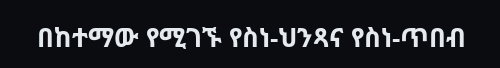በከተማው የሚገኙ የስነ-ህንጻና የስነ-ጥበብ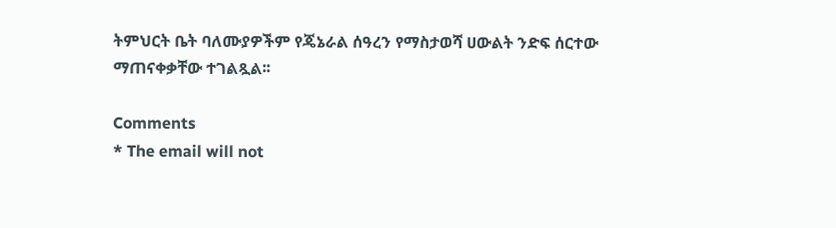ትምህርት ቤት ባለሙያዎችም የጄኔራል ሰዓረን የማስታወሻ ሀውልት ንድፍ ሰርተው   ማጠናቀቃቸው ተገልጿል፡፡

Comments
* The email will not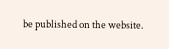be published on the website.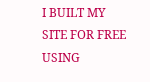I BUILT MY SITE FOR FREE USING